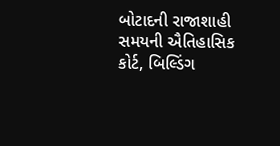બોટાદની રાજાશાહી સમયની ઐતિહાસિક કોર્ટ, બિલ્ડિંગ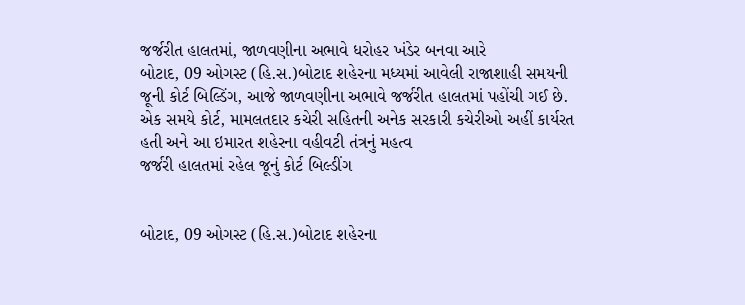જર્જરીત હાલતમાં, જાળવણીના અભાવે ધરોહર ખંડેર બનવા આરે
બોટાદ, 09 ઓગસ્ટ (હિ.સ.)બોટાદ શહેરના મધ્યમાં આવેલી રાજાશાહી સમયની જૂની કોર્ટ બિલ્ડિંગ, આજે જાળવણીના અભાવે જર્જરીત હાલતમાં પહોંચી ગઈ છે. એક સમયે કોર્ટ, મામલતદાર કચેરી સહિતની અનેક સરકારી કચેરીઓ અહીં કાર્યરત હતી અને આ ઇમારત શહેરના વહીવટી તંત્રનું મહત્વ
જર્જરી હાલતમાં રહેલ જૂનું કોર્ટ બિલ્ડીંગ


બોટાદ, 09 ઓગસ્ટ (હિ.સ.)બોટાદ શહેરના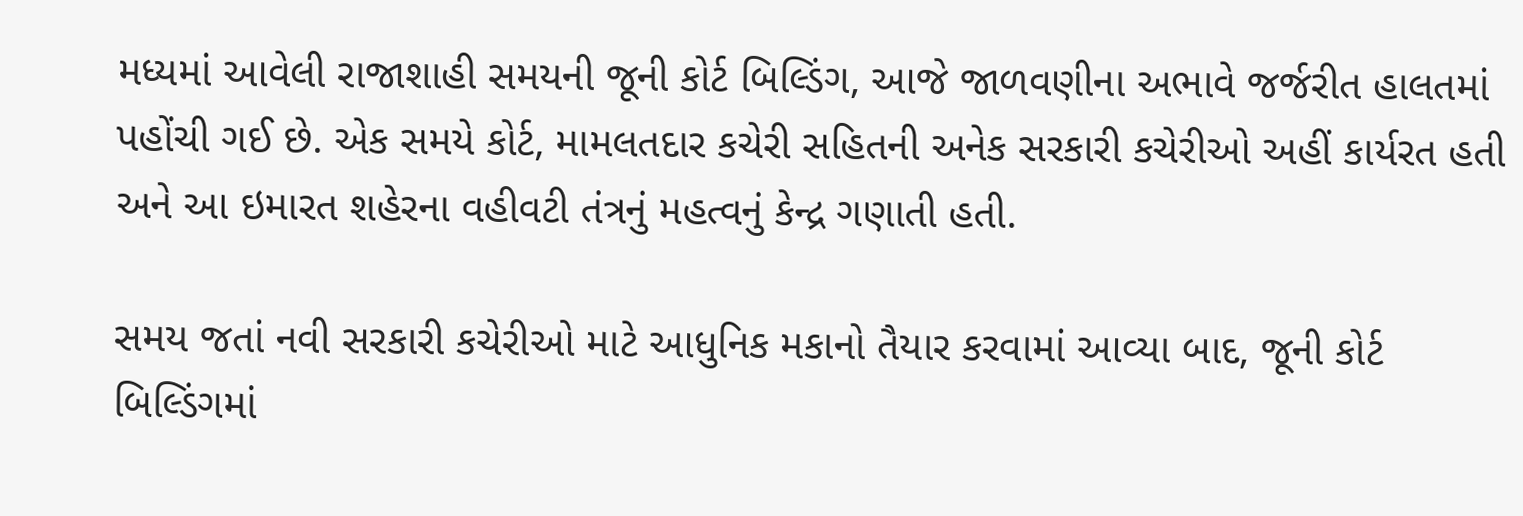મધ્યમાં આવેલી રાજાશાહી સમયની જૂની કોર્ટ બિલ્ડિંગ, આજે જાળવણીના અભાવે જર્જરીત હાલતમાં પહોંચી ગઈ છે. એક સમયે કોર્ટ, મામલતદાર કચેરી સહિતની અનેક સરકારી કચેરીઓ અહીં કાર્યરત હતી અને આ ઇમારત શહેરના વહીવટી તંત્રનું મહત્વનું કેન્દ્ર ગણાતી હતી.

સમય જતાં નવી સરકારી કચેરીઓ માટે આધુનિક મકાનો તૈયાર કરવામાં આવ્યા બાદ, જૂની કોર્ટ બિલ્ડિંગમાં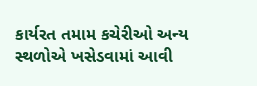કાર્યરત તમામ કચેરીઓ અન્ય સ્થળોએ ખસેડવામાં આવી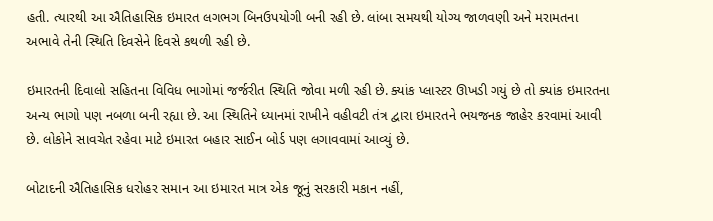હતી. ત્યારથી આ ઐતિહાસિક ઇમારત લગભગ બિનઉપયોગી બની રહી છે. લાંબા સમયથી યોગ્ય જાળવણી અને મરામતના અભાવે તેની સ્થિતિ દિવસેને દિવસે કથળી રહી છે.

ઇમારતની દિવાલો સહિતના વિવિધ ભાગોમાં જર્જરીત સ્થિતિ જોવા મળી રહી છે. ક્યાંક પ્લાસ્ટર ઊખડી ગયું છે તો ક્યાંક ઇમારતના અન્ય ભાગો પણ નબળા બની રહ્યા છે. આ સ્થિતિને ધ્યાનમાં રાખીને વહીવટી તંત્ર દ્વારા ઇમારતને ભયજનક જાહેર કરવામાં આવી છે. લોકોને સાવચેત રહેવા માટે ઇમારત બહાર સાઈન બોર્ડ પણ લગાવવામાં આવ્યું છે.

બોટાદની ઐતિહાસિક ધરોહર સમાન આ ઇમારત માત્ર એક જૂનું સરકારી મકાન નહીં,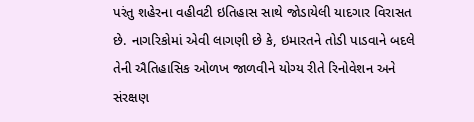પરંતુ શહેરના વહીવટી ઇતિહાસ સાથે જોડાયેલી યાદગાર વિરાસત છે. નાગરિકોમાં એવી લાગણી છે કે, ઇમારતને તોડી પાડવાને બદલે તેની ઐતિહાસિક ઓળખ જાળવીને યોગ્ય રીતે રિનોવેશન અને સંરક્ષણ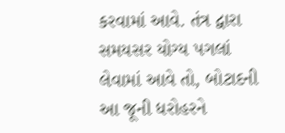કરવામાં આવે. તંત્ર દ્વારા સમયસર યોગ્ય પગલાં લેવામાં આવે તો, બોટાદની આ જૂની ધરોહરને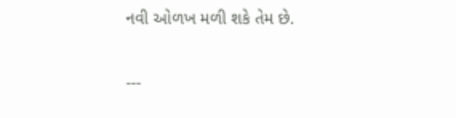નવી ઓળખ મળી શકે તેમ છે.

---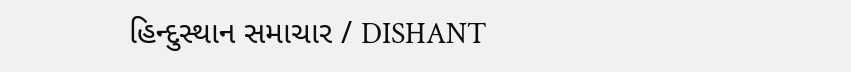હિન્દુસ્થાન સમાચાર / DISHANT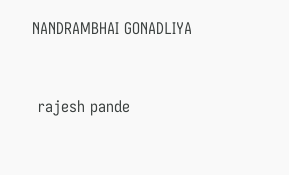NANDRAMBHAI GONADLIYA


 rajesh pande